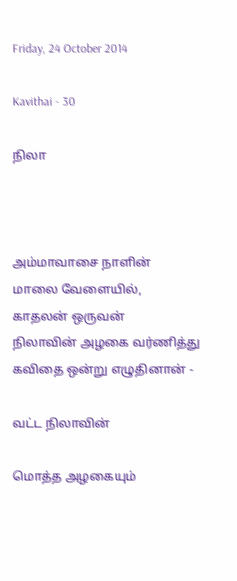Friday, 24 October 2014

Kavithai - 30

நிலா



அம்மாவாசை நாளின்
மாலை வேளையில்,
காதலன் ஒருவன்
நிலாவின் அழகை வர்ணித்து
கவிதை ஒன்று எழுதினான் -

வட்ட நிலாவின்

மொத்த அழகையும்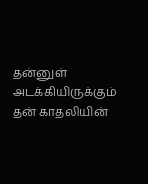தன்னுள் அடக்கியிருக்கும்
தன் காதலியின்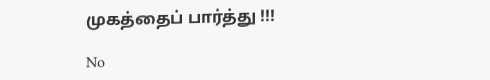முகத்தைப் பார்த்து !!!

No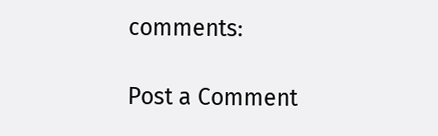comments:

Post a Comment